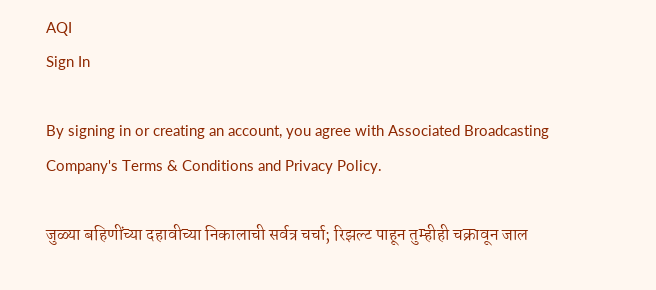AQI
Sign In

By signing in or creating an account, you agree with Associated Broadcasting Company's Terms & Conditions and Privacy Policy.

जुळ्या बहिणींच्या दहावीच्या निकालाची सर्वत्र चर्चा; रिझल्ट पाहून तुम्हीही चक्रावून जाल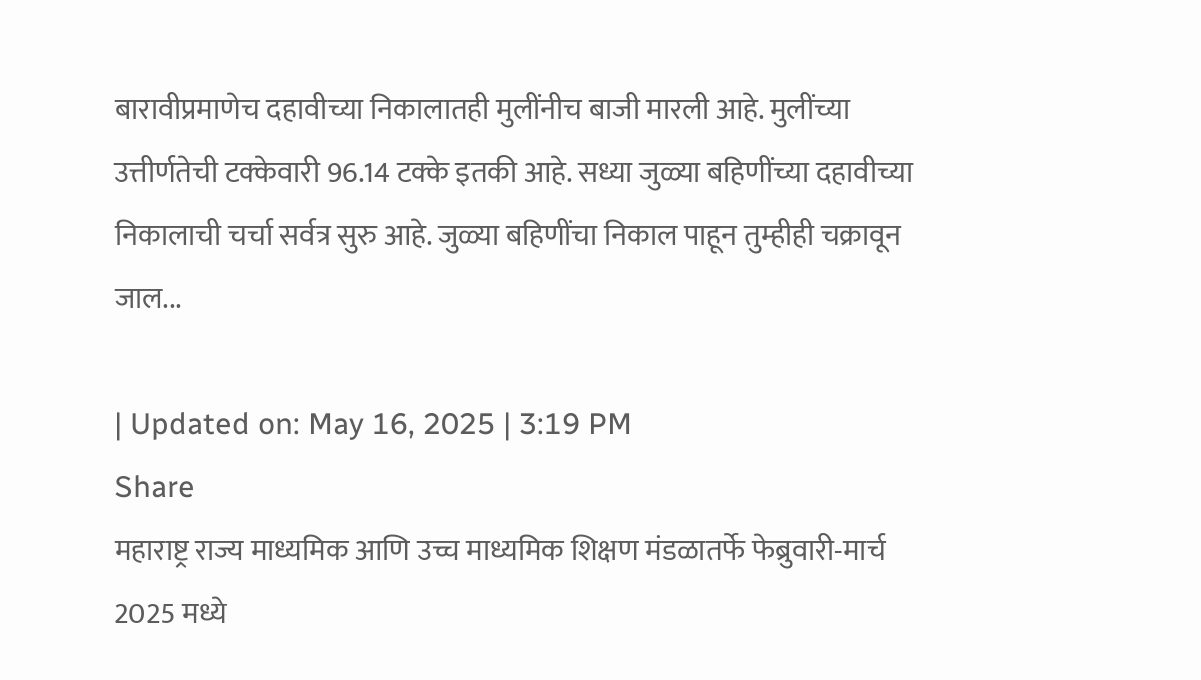बारावीप्रमाणेच दहावीच्या निकालातही मुलींनीच बाजी मारली आहे. मुलींच्या उत्तीर्णतेची टक्केवारी 96.14 टक्के इतकी आहे. सध्या जुळ्या बहिणींच्या दहावीच्या निकालाची चर्चा सर्वत्र सुरु आहे. जुळ्या बहिणींचा निकाल पाहून तुम्हीही चक्रावून जाल...

| Updated on: May 16, 2025 | 3:19 PM
Share
महाराष्ट्र राज्य माध्यमिक आणि उच्च माध्यमिक शिक्षण मंडळातर्फे फेब्रुवारी-मार्च 2025 मध्ये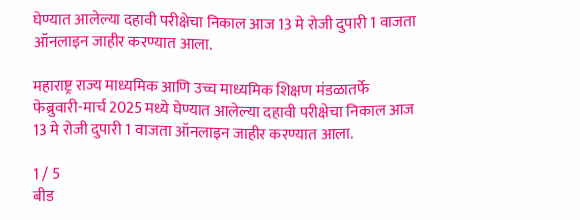घेण्यात आलेल्या दहावी परीक्षेचा निकाल आज 13 मे रोजी दुपारी 1 वाजता ऑनलाइन जाहीर करण्यात आला.

महाराष्ट्र राज्य माध्यमिक आणि उच्च माध्यमिक शिक्षण मंडळातर्फे फेब्रुवारी-मार्च 2025 मध्ये घेण्यात आलेल्या दहावी परीक्षेचा निकाल आज 13 मे रोजी दुपारी 1 वाजता ऑनलाइन जाहीर करण्यात आला.

1 / 5
बीड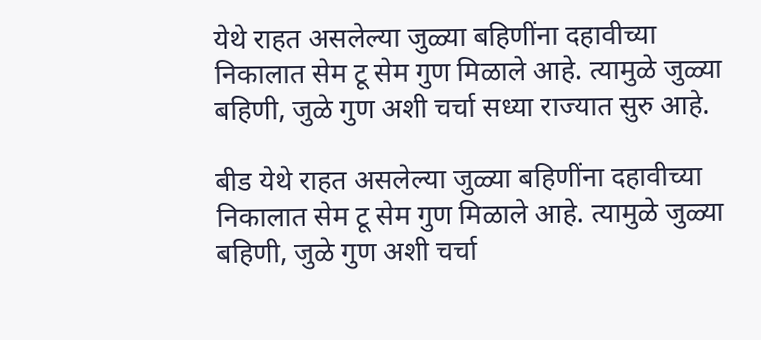येथे राहत असलेल्या जुळ्या बहिणींना दहावीच्या निकालात सेम टू सेम गुण मिळाले आहे. त्यामुळे जुळ्या बहिणी, जुळे गुण अशी चर्चा सध्या राज्यात सुरु आहे.

बीड येथे राहत असलेल्या जुळ्या बहिणींना दहावीच्या निकालात सेम टू सेम गुण मिळाले आहे. त्यामुळे जुळ्या बहिणी, जुळे गुण अशी चर्चा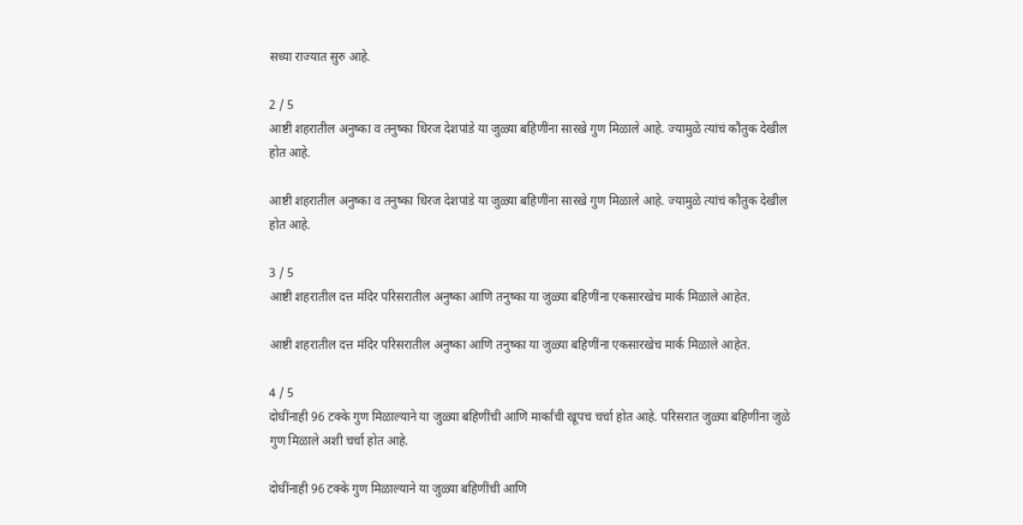सध्या राज्यात सुरु आहे.

2 / 5
आष्टी शहरातील अनुष्का व तनुष्का धिरज देशपांडे या जुळ्या बहिणींना सारखे गुण मिळाले आहे. ज्यामुळे त्यांचं कौतुक देखील होत आहे.

आष्टी शहरातील अनुष्का व तनुष्का धिरज देशपांडे या जुळ्या बहिणींना सारखे गुण मिळाले आहे. ज्यामुळे त्यांचं कौतुक देखील होत आहे.

3 / 5
आष्टी शहरातील दत्त मंदिर परिसरातील अनुष्का आणि तनुष्का या जुळ्या बहिणींना एकसारखेच मार्क मिळाले आहेत.

आष्टी शहरातील दत्त मंदिर परिसरातील अनुष्का आणि तनुष्का या जुळ्या बहिणींना एकसारखेच मार्क मिळाले आहेत.

4 / 5
दोघींनाही 96 टक्के गुण मिळाल्याने या जुळ्या बहिणींची आणि मार्कांची खूपच चर्चा होत आहे. परिसरात जुळ्या बहिणींना जुळे गुण मिळाले अशी चर्चा होत आहे.

दोघींनाही 96 टक्के गुण मिळाल्याने या जुळ्या बहिणींची आणि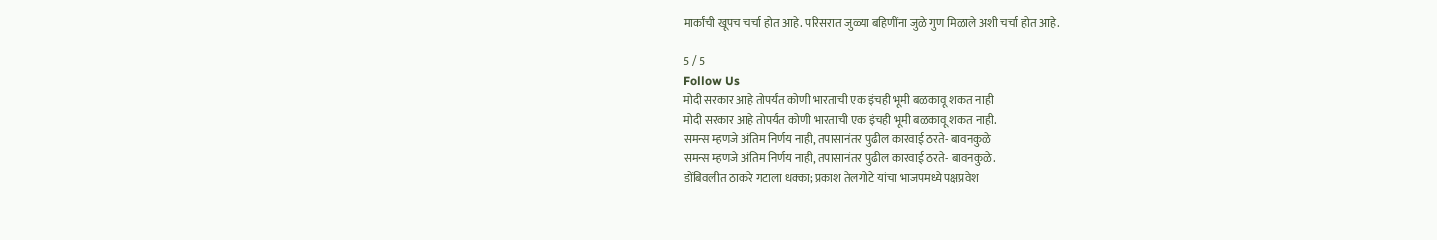मार्कांची खूपच चर्चा होत आहे. परिसरात जुळ्या बहिणींना जुळे गुण मिळाले अशी चर्चा होत आहे.

5 / 5
Follow Us
मोदी सरकार आहे तोपर्यंत कोणी भारताची एक इंचही भूमी बळकावू शकत नाही
मोदी सरकार आहे तोपर्यंत कोणी भारताची एक इंचही भूमी बळकावू शकत नाही.
समन्स म्हणजे अंतिम निर्णय नाही, तपासानंतर पुढील कारवाई ठरते- बावनकुळे
समन्स म्हणजे अंतिम निर्णय नाही, तपासानंतर पुढील कारवाई ठरते- बावनकुळे.
डोंबिवलीत ठाकरे गटाला धक्का; प्रकाश तेलगोटे यांचा भाजपमध्ये पक्षप्रवेश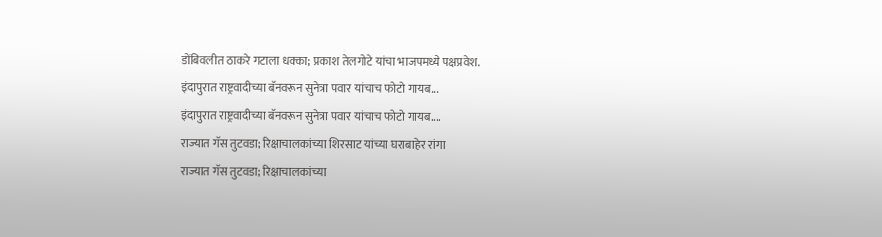डोंबिवलीत ठाकरे गटाला धक्का; प्रकाश तेलगोटे यांचा भाजपमध्ये पक्षप्रवेश.
इंदापुरात राष्ट्रवादीच्या बॅनवरून सुनेत्रा पवार यांचाच फोटो गायब...
इंदापुरात राष्ट्रवादीच्या बॅनवरून सुनेत्रा पवार यांचाच फोटो गायब....
राज्यात गॅस तुटवडा; रिक्षाचालकांच्या शिरसाट यांच्या घराबाहेर रांगा
राज्यात गॅस तुटवडा; रिक्षाचालकांच्या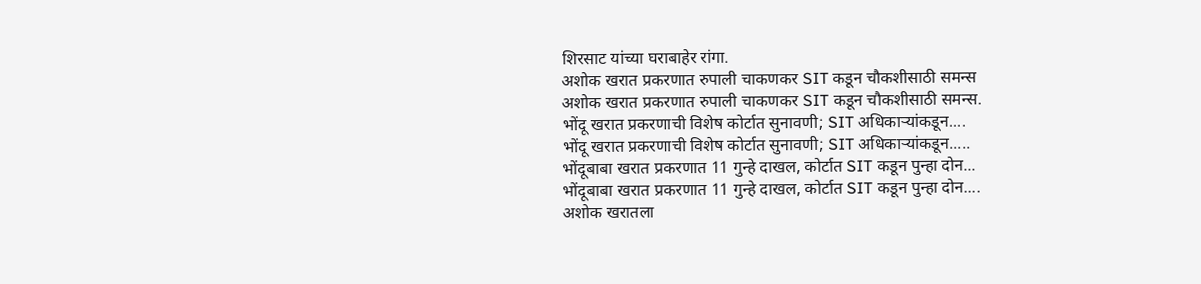शिरसाट यांच्या घराबाहेर रांगा.
अशोक खरात प्रकरणात रुपाली चाकणकर SIT कडून चौकशीसाठी समन्स
अशोक खरात प्रकरणात रुपाली चाकणकर SIT कडून चौकशीसाठी समन्स.
भोंदू खरात प्रकरणाची विशेष कोर्टात सुनावणी; SIT अधिकाऱ्यांकडून....
भोंदू खरात प्रकरणाची विशेष कोर्टात सुनावणी; SIT अधिकाऱ्यांकडून.....
भोंदूबाबा खरात प्रकरणात 11 गुन्हे दाखल, कोर्टात SIT कडून पुन्हा दोन...
भोंदूबाबा खरात प्रकरणात 11 गुन्हे दाखल, कोर्टात SIT कडून पुन्हा दोन....
अशोक खरातला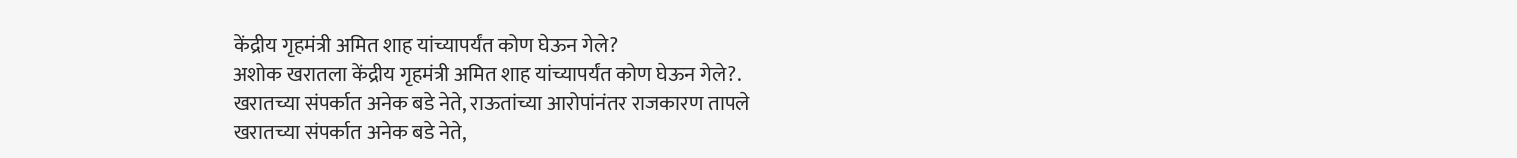केंद्रीय गृहमंत्री अमित शाह यांच्यापर्यंत कोण घेऊन गेले?
अशोक खरातला केंद्रीय गृहमंत्री अमित शाह यांच्यापर्यंत कोण घेऊन गेले?.
खरातच्या संपर्कात अनेक बडे नेते, राऊतांच्या आरोपांनंतर राजकारण तापले
खरातच्या संपर्कात अनेक बडे नेते,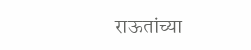राऊतांच्या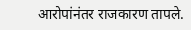आरोपांनंतर राजकारण तापले.